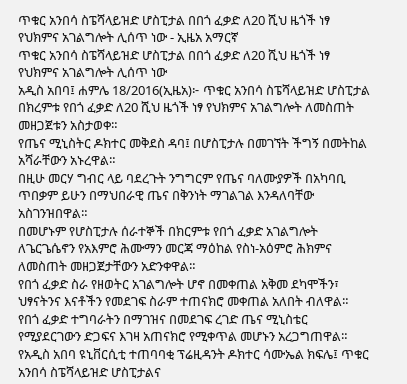ጥቁር አንበሳ ስፔሻላይዝድ ሆስፒታል በበጎ ፈቃድ ለ20 ሺህ ዜጎች ነፃ የህክምና አገልግሎት ሊሰጥ ነው - ኢዜአ አማርኛ
ጥቁር አንበሳ ስፔሻላይዝድ ሆስፒታል በበጎ ፈቃድ ለ20 ሺህ ዜጎች ነፃ የህክምና አገልግሎት ሊሰጥ ነው
አዲስ አበባ፤ ሐምሌ 18/2016(ኢዜአ)፦ ጥቁር አንበሳ ስፔሻላይዝድ ሆስፒታል በክረምቱ የበጎ ፈቃድ ለ20 ሺህ ዜጎች ነፃ የህክምና አገልግሎት ለመስጠት መዘጋጀቱን አስታወቀ።
የጤና ሚኒስትር ዶክተር መቅደስ ዳባ፤ በሆስፒታሉ በመገኘት ችግኝ በመትከል አሻራቸውን አኑረዋል።
በዚሁ መርሃ ግብር ላይ ባደረጉት ንግግርም የጤና ባለሙያዎች በአካባቢ ጥበቃም ይሁን በማህበራዊ ጤና በቅንነት ማገልገል እንዳለባቸው አስገንዝበዋል።
በመሆኑም የሆስፒታሉ ሰራተኞች በክርምቱ የበጎ ፈቃድ አገልግሎት ለጌርጌሴኖን የአእምሮ ሕሙማን መርጃ ማዕከል የስነ-አዕምሮ ሕክምና ለመስጠት መዘጋጀታቸውን አድንቀዋል።
የበጎ ፈቃድ ስራ የዘወትር አገልግሎት ሆኖ በመቀጠል አቅመ ደካሞችን፣ ህፃናትንና እናቶችን የመደገፍ ስራም ተጠናክሮ መቀጠል አለበት ብለዋል።
የበጎ ፈቃድ ተግባራትን በማገዝና በመደገፍ ረገድ ጤና ሚኒስቴር የሚያደርገውን ድጋፍና እገዛ አጠናክሮ የሚቀጥል መሆኑን አረጋግጠዋል።
የአዲስ አበባ ዩኒቨርሲቲ ተጠባባቂ ፕሬዚዳንት ዶክተር ሳሙኤል ክፍሌ፤ ጥቁር አንበሳ ስፔሻላይዝድ ሆስፒታልና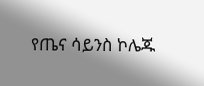የጤና ሳይንስ ኮሌጁ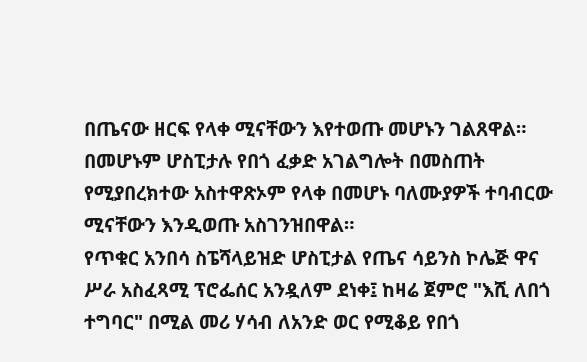በጤናው ዘርፍ የላቀ ሚናቸውን እየተወጡ መሆኑን ገልጸዋል።
በመሆኑም ሆስፒታሉ የበጎ ፈቃድ አገልግሎት በመስጠት የሚያበረክተው አስተዋጽኦም የላቀ በመሆኑ ባለሙያዎች ተባብርው ሚናቸውን እንዲወጡ አስገንዝበዋል።
የጥቁር አንበሳ ስፔሻላይዝድ ሆስፒታል የጤና ሳይንስ ኮሌጅ ዋና ሥራ አስፈጻሚ ፕሮፌሰር አንዷለም ደነቀ፤ ከዛሬ ጀምሮ "እሺ ለበጎ ተግባር" በሚል መሪ ሃሳብ ለአንድ ወር የሚቆይ የበጎ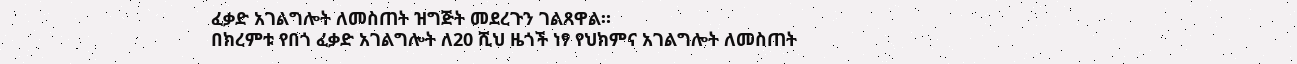ፈቃድ አገልግሎት ለመስጠት ዝግጅት መደረጉን ገልጸዋል።
በክረምቱ የበጎ ፈቃድ አገልግሎት ለ20 ሺህ ዜጎች ነፃ የህክምና አገልግሎት ለመስጠት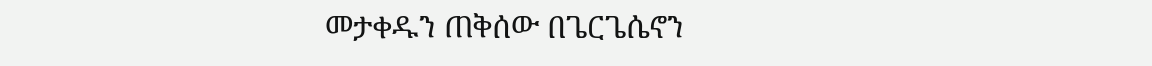መታቀዱን ጠቅሰው በጌርጌሴኖን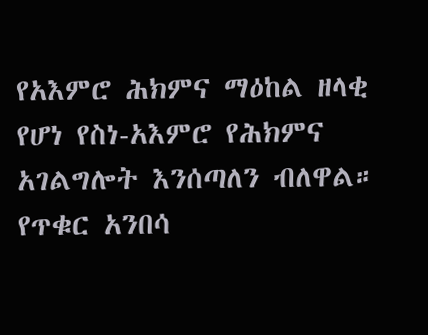የአእምሮ ሕክምና ማዕከል ዘላቂ የሆነ የስነ-አእምሮ የሕክምና አገልግሎት እንሰጣለን ብለዋል።
የጥቁር አንበሳ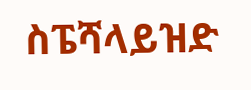ስፔሻላይዝድ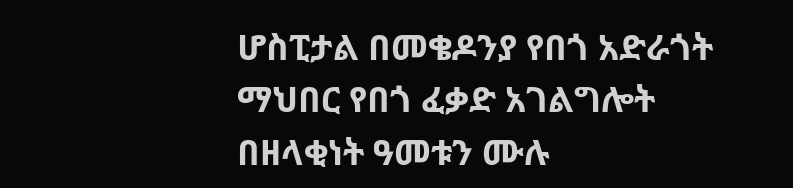ሆስፒታል በመቄዶንያ የበጎ አድራጎት ማህበር የበጎ ፈቃድ አገልግሎት በዘላቂነት ዓመቱን ሙሉ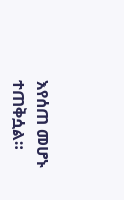እየሰጠ መሆኑ ተጠቅሷል።